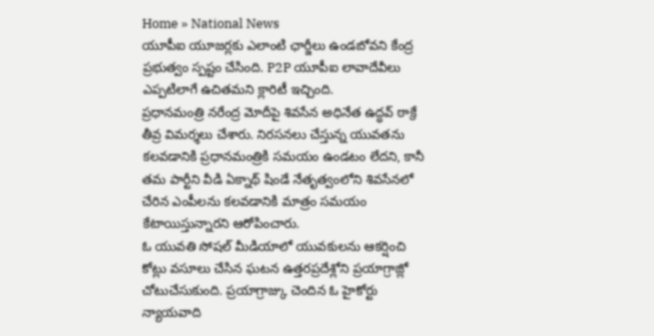Home » National News
యూపీఐ యూజర్లకు ఎలాంటి ఛార్జీలు ఉండబోవని కేంద్ర ప్రభుత్వం స్పష్టం చేసింది. P2P యూపీఐ లావాదేవీలు ఎప్పటిలాగే ఉచితమని క్లారిటీ ఇచ్చింది.
ప్రధానమంత్రి నరేంద్ర మోదీపై శివసేన అధినేత ఉద్ధవ్ ఠాక్రే తీవ్ర విమర్శలు చేశారు. నిరసనలు చేస్తున్న యువతను కలవడానికి ప్రధానమంత్రికి సమయం ఉండటం లేదని, కానీ తమ పార్టీని వీడి ఏక్నాథ్ షిండే నేతృత్వంలోని శివసేనలో చేరిన ఎంపీలను కలవడానికి మాత్రం సమయం కేటాయిస్తున్నారని ఆరోపించారు.
ఓ యువతి సోషల్ మీడియాలో యువకులను ఆకర్షించి కోట్లు వసూలు చేసిన ఘటన ఉత్తరప్రదేశ్లోని ప్రయాగ్రాజ్లో చోటుచేసుకుంది. ప్రయాగ్రాజ్కు చెందిన ఓ హైకోర్టు న్యాయవాది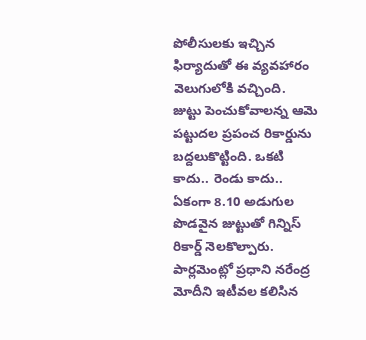పోలీసులకు ఇచ్చిన ఫిర్యాదుతో ఈ వ్యవహారం వెలుగులోకి వచ్చింది.
జుట్టు పెంచుకోవాలన్న ఆమె పట్టుదల ప్రపంచ రికార్డును బద్దలుకొట్టింది. ఒకటి కాదు.. రెండు కాదు.. ఏకంగా 8.10 అడుగుల పొడవైన జుట్టుతో గిన్నిస్ రికార్డ్ నెలకొల్పారు.
పార్లమెంట్లో ప్రధాని నరేంద్ర మోదీని ఇటీవల కలిసిన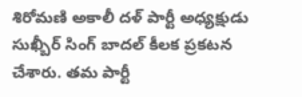శిరోమణి అకాలీ దళ్ పార్టీ అధ్యక్షుడు సుఖ్బీర్ సింగ్ బాదల్ కీలక ప్రకటన చేశారు. తమ పార్టీ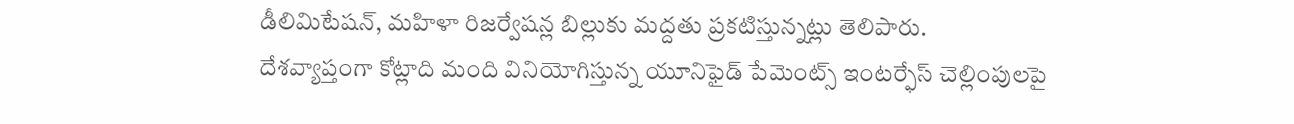డీలిమిటేషన్, మహిళా రిజర్వేషన్ల బిల్లుకు మద్దతు ప్రకటిస్తున్నట్లు తెలిపారు.
దేశవ్యాప్తంగా కోట్లాది మంది వినియోగిస్తున్న యూనిఫైడ్ పేమెంట్స్ ఇంటర్ఫేస్ చెల్లింపులపై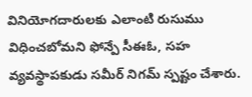వినియోగదారులకు ఎలాంటి రుసుము విధించబోమని ఫోన్పే సీఈఓ, సహ వ్యవస్థాపకుడు సమీర్ నిగమ్ స్పష్టం చేశారు.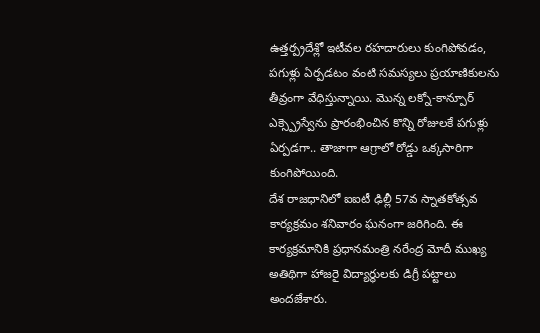ఉత్తర్ప్రదేశ్లో ఇటీవల రహదారులు కుంగిపోవడం, పగుళ్లు ఏర్పడటం వంటి సమస్యలు ప్రయాణికులను తీవ్రంగా వేధిస్తున్నాయి. మొన్న లక్నో-కాన్పూర్ ఎక్స్ప్రెస్వేను ప్రారంభించిన కొన్ని రోజులకే పగుళ్లు ఏర్పడగా.. తాజాగా ఆగ్రాలో రోడ్డు ఒక్కసారిగా కుంగిపోయింది.
దేశ రాజధానిలో ఐఐటీ ఢిల్లీ 57వ స్నాతకోత్సవ కార్యక్రమం శనివారం ఘనంగా జరిగింది. ఈ కార్యక్రమానికి ప్రధానమంత్రి నరేంద్ర మోదీ ముఖ్య అతిథిగా హాజరై విద్యార్థులకు డిగ్రీ పట్టాలు అందజేశారు.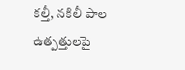కల్తీ, నకిలీ పాల ఉత్పత్తులపై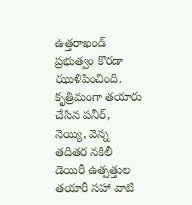ఉత్తరాఖండ్ ప్రభుత్వం కొరడా ఝుళిపించింది. కృత్రిమంగా తయారు చేసిన పనీర్, నెయ్యి, వెన్న తదితర నకిలీ డెయిరీ ఉత్పత్తుల తయారీ సహా వాటి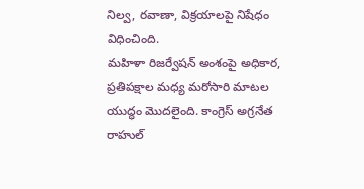నిల్వ, రవాణా, విక్రయాలపై నిషేధం విధించింది.
మహిళా రిజర్వేషన్ అంశంపై అధికార, ప్రతిపక్షాల మధ్య మరోసారి మాటల యుద్ధం మొదలైంది. కాంగ్రెస్ అగ్రనేత రాహుల్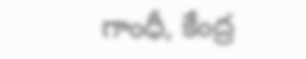గాంధీ, కేంద్ర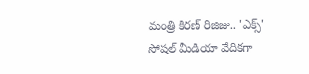మంత్రి కిరణ్ రిజిజు.. 'ఎక్స్' సోషల్ మీడియా వేదికగా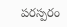పరస్పరం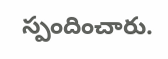స్పందించారు.